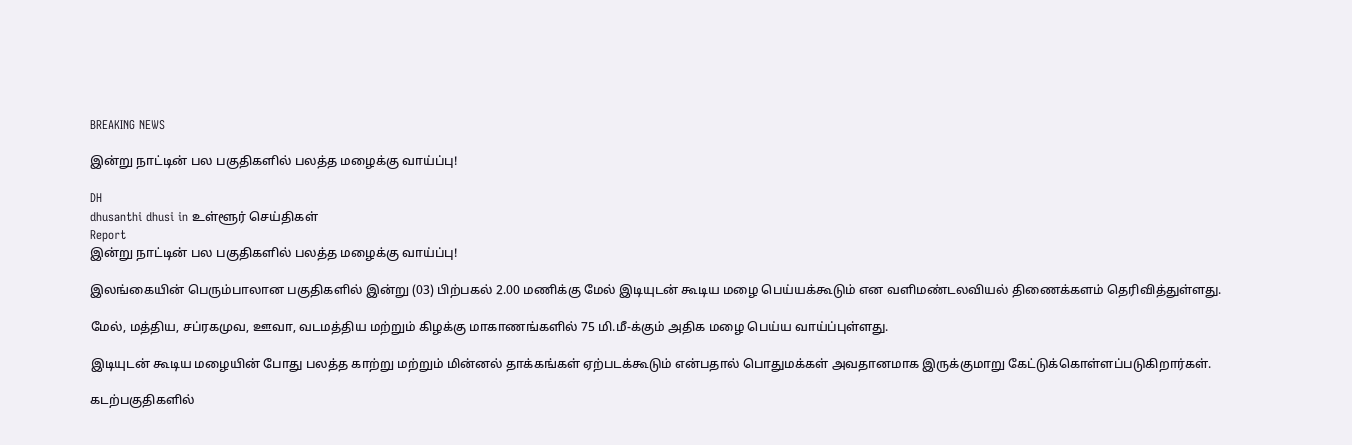BREAKING NEWS

இன்று நாட்டின் பல பகுதிகளில் பலத்த மழைக்கு வாய்ப்பு!

DH
dhusanthi dhusi in உள்ளூர் செய்திகள்
Report
இன்று நாட்டின் பல பகுதிகளில் பலத்த மழைக்கு வாய்ப்பு!

இலங்கையின் பெரும்பாலான பகுதிகளில் இன்று (03) பிற்பகல் 2.00 மணிக்கு மேல் இடியுடன் கூடிய மழை பெய்யக்கூடும் என வளிமண்டலவியல் திணைக்களம் தெரிவித்துள்ளது.

மேல், மத்திய, சப்ரகமுவ, ஊவா, வடமத்திய மற்றும் கிழக்கு மாகாணங்களில் 75 மி.மீ-க்கும் அதிக மழை பெய்ய வாய்ப்புள்ளது.

இடியுடன் கூடிய மழையின் போது பலத்த காற்று மற்றும் மின்னல் தாக்கங்கள் ஏற்படக்கூடும் என்பதால் பொதுமக்கள் அவதானமாக இருக்குமாறு கேட்டுக்கொள்ளப்படுகிறார்கள்.

கடற்பகுதிகளில்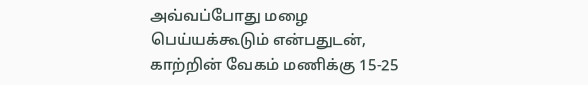அவ்வப்போது மழை பெய்யக்கூடும் என்பதுடன், காற்றின் வேகம் மணிக்கு 15-25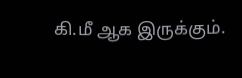கி.மீ ஆக இருக்கும்.